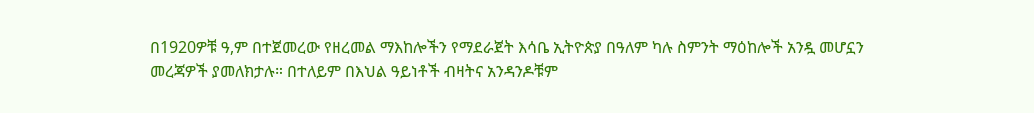በ1920ዎቹ ዓ,ም በተጀመረው የዘረመል ማእከሎችን የማደራጀት እሳቤ ኢትዮጵያ በዓለም ካሉ ስምንት ማዕከሎች አንዷ መሆኗን መረጃዎች ያመለክታሉ። በተለይም በእህል ዓይነቶች ብዛትና አንዳንዶቹም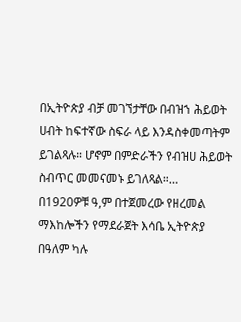በኢትዮጵያ ብቻ መገኘታቸው በብዝኀ ሕይወት ሀብት ከፍተኛው ስፍራ ላይ እንዳስቀመጣትም ይገልጻሉ። ሆኖም በምድራችን የብዝሀ ሕይወት ስብጥር መመናመኑ ይገለጻል።…
በ1920ዎቹ ዓ,ም በተጀመረው የዘረመል ማእከሎችን የማደራጀት እሳቤ ኢትዮጵያ በዓለም ካሉ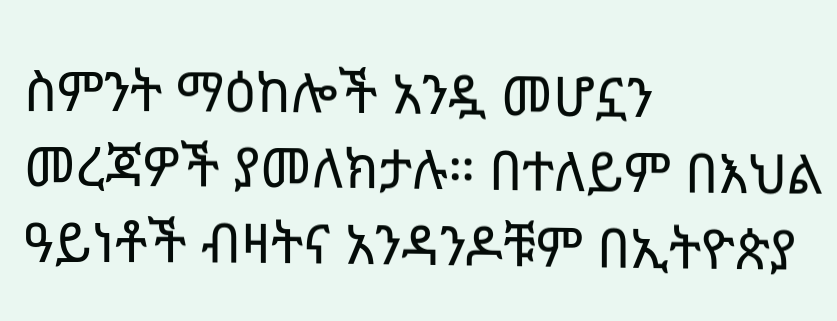ስምንት ማዕከሎች አንዷ መሆኗን መረጃዎች ያመለክታሉ። በተለይም በእህል ዓይነቶች ብዛትና አንዳንዶቹም በኢትዮጵያ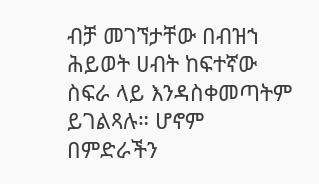ብቻ መገኘታቸው በብዝኀ ሕይወት ሀብት ከፍተኛው ስፍራ ላይ እንዳስቀመጣትም ይገልጻሉ። ሆኖም በምድራችን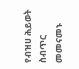የብዝሀ ሕይወት ስብጥር መመናመኑ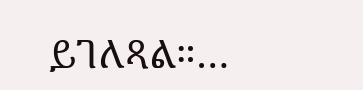ይገለጻል።…